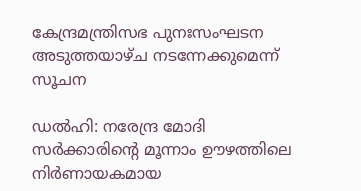കേന്ദ്രമന്ത്രിസഭ പുനഃസംഘടന അടുത്തയാഴ്ച നടന്നേക്കുമെന്ന് സൂചന

ഡൽഹി: നരേന്ദ്ര മോദി സർക്കാരിന്‍റെ മൂന്നാം ഊഴത്തിലെ നിർണായകമായ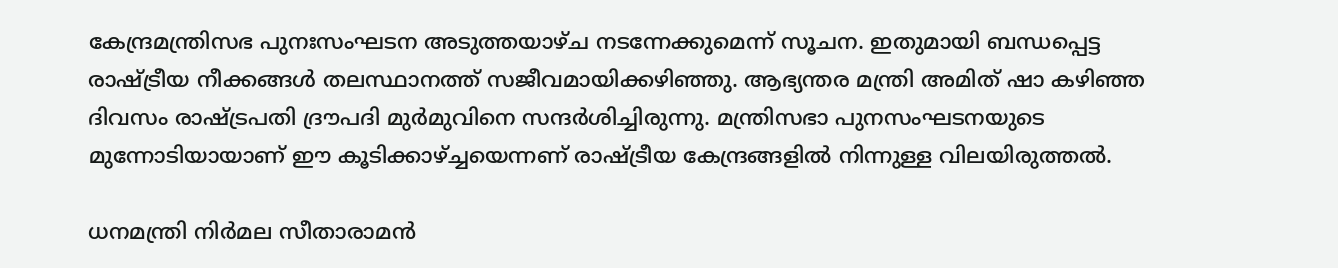കേന്ദ്രമന്ത്രിസഭ പുനഃസംഘടന അടുത്തയാഴ്ച നടന്നേക്കുമെന്ന് സൂചന. ഇതുമായി ബന്ധപ്പെട്ട രാഷ്ട്രീയ നീക്കങ്ങൾ തലസ്ഥാനത്ത് സജീവമായിക്കഴിഞ്ഞു. ആഭ്യന്തര മന്ത്രി അമിത് ഷാ കഴിഞ്ഞ ദിവസം രാഷ്ട്രപതി ദ്രൗപദി മുർമുവിനെ സന്ദർശിച്ചിരുന്നു. മന്ത്രിസഭാ പുനസംഘടനയുടെ മുന്നോടിയായാണ് ഈ കൂടിക്കാഴ്ച്ചയെന്നണ് രാഷ്ട്രീയ കേന്ദ്രങ്ങളിൽ നിന്നുള്ള വിലയിരുത്തൽ.

ധനമന്ത്രി നിർമല സീതാരാമൻ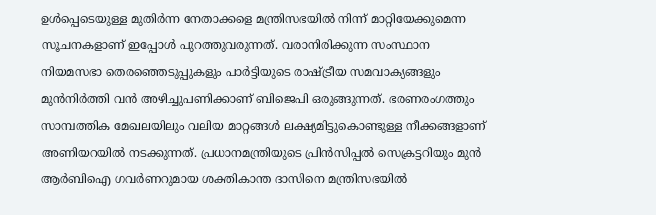ഉൾപ്പെടെയുള്ള മുതിർന്ന നേതാക്കളെ മന്ത്രിസഭയിൽ നിന്ന് മാറ്റിയേക്കുമെന്ന സൂചനകളാണ് ഇപ്പോൾ പുറത്തുവരുന്നത്. വരാനിരിക്കുന്ന സംസ്ഥാന നിയമസഭാ തെരഞ്ഞെടുപ്പുകളും പാർട്ടിയുടെ രാഷ്ട്രീയ സമവാക്യങ്ങളും മുൻനിർത്തി വൻ അഴിച്ചുപണിക്കാണ് ബിജെപി ഒരുങ്ങുന്നത്. ഭരണരംഗത്തും സാമ്പത്തിക മേഖലയിലും വലിയ മാറ്റങ്ങൾ ലക്ഷ്യമിട്ടുകൊണ്ടുള്ള നീക്കങ്ങളാണ് അണിയറയിൽ നടക്കുന്നത്. പ്രധാനമന്ത്രിയുടെ പ്രിൻസിപ്പൽ സെക്രട്ടറിയും മുൻ ആർബിഐ ഗവർണറുമായ ശക്തികാന്ത ദാസിനെ മന്ത്രിസഭയിൽ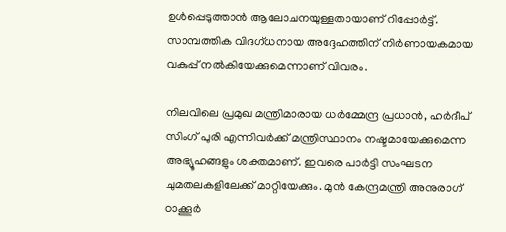ഉൾപ്പെടുത്താൻ ആലോചനയുള്ളതായാണ് റിപ്പോർട്ട്. സാമ്പത്തിക വിദഗ്ധനായ അദ്ദേഹത്തിന് നിർണായകമായ വകുപ്പ് നൽകിയേക്കുമെന്നാണ് വിവരം.

നിലവിലെ പ്രമുഖ മന്ത്രിമാരായ ധർമ്മേന്ദ്ര പ്രധാൻ, ഹർദീപ് സിംഗ് പുരി എന്നിവർക്ക് മന്ത്രിസ്ഥാനം നഷ്ടമായേക്കുമെന്ന അഭ്യൂഹങ്ങളും ശക്തമാണ്. ഇവരെ പാർട്ടി സംഘടന ചുമതലകളിലേക്ക് മാറ്റിയേക്കും. മുൻ കേന്ദ്രമന്ത്രി അനുരാഗ് ഠാക്കൂർ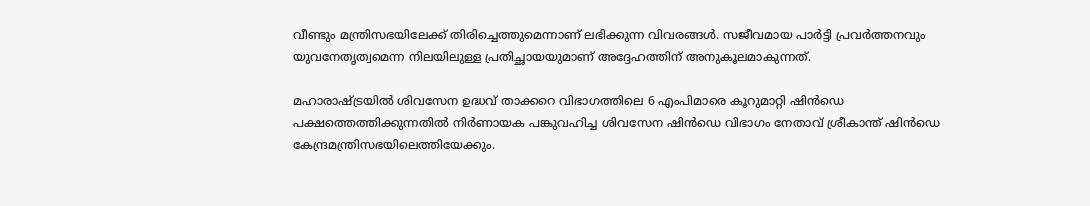വീണ്ടും മന്ത്രിസഭയിലേക്ക് തിരിച്ചെത്തുമെന്നാണ് ലഭിക്കുന്ന വിവരങ്ങൾ. സജീവമായ പാർട്ടി പ്രവർത്തനവും യുവനേതൃത്വമെന്ന നിലയിലുള്ള പ്രതിച്ഛായയുമാണ് അദ്ദേഹത്തിന് അനുകൂലമാകുന്നത്.

മഹാരാഷ്ട്രയിൽ ശിവസേന ഉദ്ധവ് താക്കറെ വിഭാഗത്തിലെ 6 എംപിമാരെ കൂറുമാറ്റി ഷിൻഡെ പക്ഷത്തെത്തിക്കുന്നതിൽ നിർണായക പങ്കുവഹിച്ച ശിവസേന ഷിൻഡെ വിഭാഗം നേതാവ് ശ്രീകാന്ത് ഷിൻഡെ കേന്ദ്രമന്ത്രിസഭയിലെത്തിയേക്കും.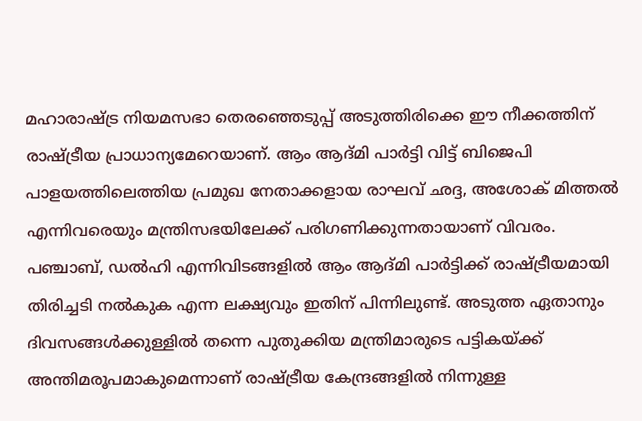മഹാരാഷ്ട്ര നിയമസഭാ തെരഞ്ഞെടുപ്പ് അടുത്തിരിക്കെ ഈ നീക്കത്തിന് രാഷ്ട്രീയ പ്രാധാന്യമേറെയാണ്. ആം ആദ്മി പാർട്ടി വിട്ട് ബിജെപി പാളയത്തിലെത്തിയ പ്രമുഖ നേതാക്കളായ രാഘവ് ഛദ്ദ, അശോക് മിത്തൽ എന്നിവരെയും മന്ത്രിസഭയിലേക്ക് പരിഗണിക്കുന്നതായാണ് വിവരം. പഞ്ചാബ്, ഡൽഹി എന്നിവിടങ്ങളിൽ ആം ആദ്മി പാർട്ടിക്ക് രാഷ്ട്രീയമായി തിരിച്ചടി നൽകുക എന്ന ലക്ഷ്യവും ഇതിന് പിന്നിലുണ്ട്. അടുത്ത ഏതാനും ദിവസങ്ങൾക്കുള്ളിൽ തന്നെ പുതുക്കിയ മന്ത്രിമാരുടെ പട്ടികയ്ക്ക് അന്തിമരൂപമാകുമെന്നാണ് രാഷ്ട്രീയ കേന്ദ്രങ്ങളിൽ നിന്നുള്ള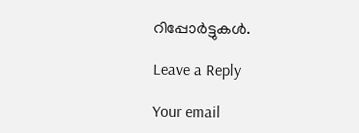റിപ്പോർട്ടുകൾ.

Leave a Reply

Your email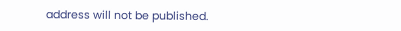address will not be published.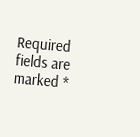Required fields are marked *